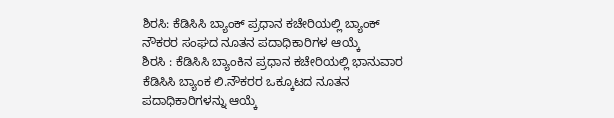ಶಿರಸಿ: ಕೆಡಿಸಿಸಿ ಬ್ಯಾಂಕ್ ಪ್ರಧಾನ ಕಚೇರಿಯಲ್ಲಿ ಬ್ಯಾಂಕ್ ನೌಕರರ ಸಂಘದ ನೂತನ ಪದಾಧಿಕಾರಿಗಳ ಆಯ್ಕೆ
ಶಿರಸಿ : ಕೆಡಿಸಿಸಿ ಬ್ಯಾಂಕಿನ ಪ್ರಧಾನ ಕಚೇರಿಯಲ್ಲಿ ಭಾನುವಾರ ಕೆಡಿಸಿಸಿ ಬ್ಯಾಂಕ ಲಿ.ನೌಕರರ ಒಕ್ಕೂಟದ ನೂತನ ಪದಾಧಿಕಾರಿಗಳನ್ನು ಆಯ್ಕೆ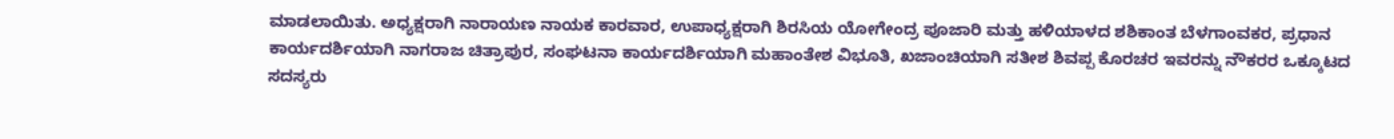ಮಾಡಲಾಯಿತು. ಅಧ್ಯಕ್ಷರಾಗಿ ನಾರಾಯಣ ನಾಯಕ ಕಾರವಾರ, ಉಪಾಧ್ಯಕ್ಷರಾಗಿ ಶಿರಸಿಯ ಯೋಗೇಂದ್ರ ಪೂಜಾರಿ ಮತ್ತು ಹಳಿಯಾಳದ ಶಶಿಕಾಂತ ಬೆಳಗಾಂವಕರ, ಪ್ರಧಾನ ಕಾರ್ಯದರ್ಶಿಯಾಗಿ ನಾಗರಾಜ ಚಿತ್ರಾಪುರ, ಸಂಘಟನಾ ಕಾರ್ಯದರ್ಶಿಯಾಗಿ ಮಹಾಂತೇಶ ವಿಭೂತಿ, ಖಜಾಂಚಿಯಾಗಿ ಸತೀಶ ಶಿವಪ್ಪ ಕೊರಚರ ಇವರನ್ನು ನೌಕರರ ಒಕ್ಕೂಟದ ಸದಸ್ಯರು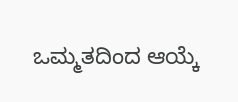ಒಮ್ಮತದಿಂದ ಆಯ್ಕೆ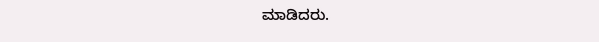ಮಾಡಿದರು.